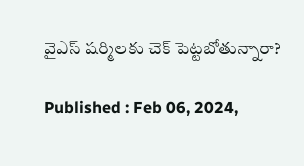వైఎస్ షర్మిలకు చెక్‌ పెట్టబోతున్నారా?

Published : Feb 06, 2024,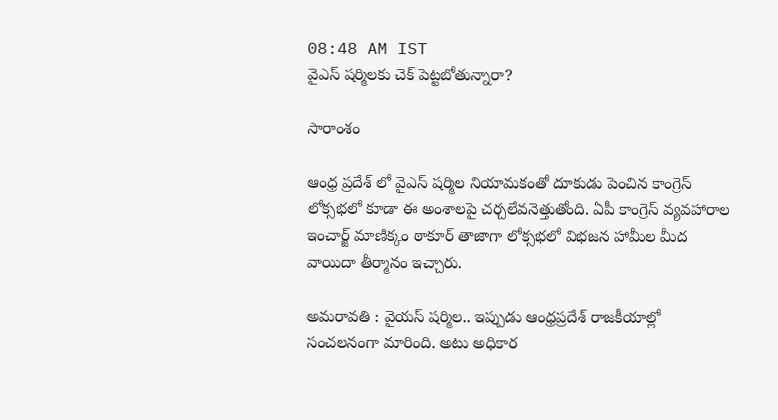08:48 AM IST
వైఎస్ షర్మిలకు చెక్‌ పెట్టబోతున్నారా?

సారాంశం

ఆంధ్ర ప్రదేశ్ లో వైఎస్ షర్మిల నియామకంతో దూకుడు పెంచిన కాంగ్రెస్ లోక్సభలో కూడా ఈ అంశాలపై చర్చలేవనెత్తుతోంది. ఏపీ కాంగ్రెస్ వ్యవహారాల ఇంచార్జ్ మాణిక్కం ఠాకూర్ తాజాగా లోక్సభలో విభజన హామీల మీద వాయిదా తీర్మానం ఇచ్చారు.

అమరావతి : వైయస్ షర్మిల.. ఇప్పుడు ఆంధ్రప్రదేశ్ రాజకీయాల్లో సంచలనంగా మారింది. అటు అధికార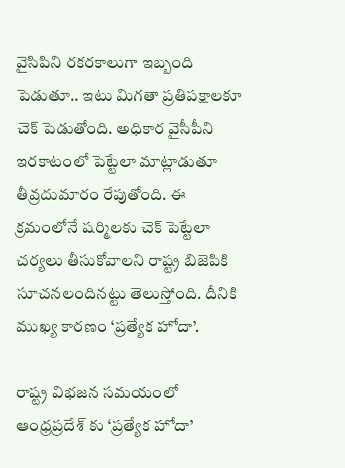వైసిపిని రకరకాలుగా ఇబ్బంది పెడుతూ.. ఇటు మిగతా ప్రతిపక్షాలకూ  చెక్ పెడుతోంది. అధికార వైసీపీని ఇరకాటంలో పెట్టేలా మాట్లాడుతూ తీవ్రదుమారం రేపుతోంది. ఈ క్రమంలోనే షర్మిలకు చెక్ పెట్టేలా చర్యలు తీసుకోవాలని రాష్ట్ర బిజెపికి సూచనలందినట్టు తెలుస్తోంది. దీనికి ముఖ్య కారణం ‘ప్రత్యేక హోదా’.

రాష్ట్ర విభజన సమయంలో ఆంధ్రప్రదేశ్ కు ‘ప్రత్యేక హోదా’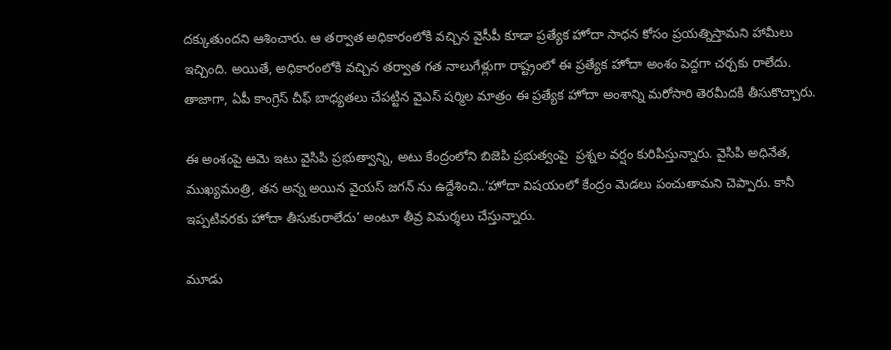దక్కుతుందని ఆశించారు. ఆ తర్వాత అధికారంలోకి వచ్చిన వైసీపీ కూడా ప్రత్యేక హోదా సాధన కోసం ప్రయత్నిస్తామని హామీలు ఇచ్చింది. అయితే, అధికారంలోకి వచ్చిన తర్వాత గత నాలుగేళ్లుగా రాష్ట్రంలో ఈ ప్రత్యేక హోదా అంశం పెద్దగా చర్చకు రాలేదు. తాజాగా, ఏపీ కాంగ్రెస్ చీఫ్ బాధ్యతలు చేపట్టిన వైఎస్ షర్మిల మాత్రం ఈ ప్రత్యేక హోదా అంశాన్ని మరోసారి తెరమీదకి తీసుకొచ్చారు.

ఈ అంశంపై ఆమె ఇటు వైసిపి ప్రభుత్వాన్ని, అటు కేంద్రంలోని బిజెపి ప్రభుత్వంపై  ప్రశ్నల వర్షం కురిపిస్తున్నారు. వైసిపి అధినేత, ముఖ్యమంత్రి, తన అన్న అయిన వైయస్ జగన్ ను ఉద్దేశించి..‘హోదా విషయంలో కేంద్రం మెడలు పంచుతామని చెప్పారు. కానీ ఇప్పటివరకు హోదా తీసుకురాలేదు’ అంటూ తీవ్ర విమర్శలు చేస్తున్నారు.

మూడు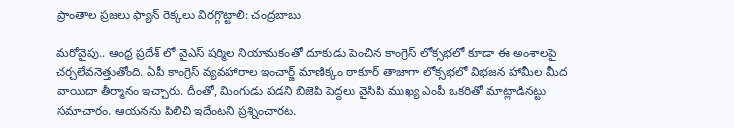ప్రాంతాల ప్రజలు ఫ్యాన్ రెక్కలు విరగ్గొట్టాలి: చంద్రబాబు

మరోవైపు.. ఆంధ్ర ప్రదేశ్ లో వైఎస్ షర్మిల నియామకంతో దూకుడు పెంచిన కాంగ్రెస్ లోక్సభలో కూడా ఈ అంశాలపై చర్చలేవనెత్తుతోంది. ఏపీ కాంగ్రెస్ వ్యవహారాల ఇంచార్జ్ మాణిక్కం ఠాకూర్ తాజాగా లోక్సభలో విభజన హామీల మీద వాయిదా తీర్మానం ఇచ్చారు. దీంతో, మింగుడు పడని బిజెపి పెద్దలు వైసిపి ముఖ్య ఎంపీ ఒకరితో మాట్లాడినట్టు సమాచారం. ఆయనను పిలిచి ఇదేంటని ప్రశ్నించారట.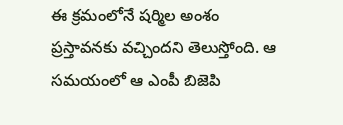ఈ క్రమంలోనే షర్మిల అంశం ప్రస్తావనకు వచ్చిందని తెలుస్తోంది. ఆ సమయంలో ఆ ఎంపీ బిజెపి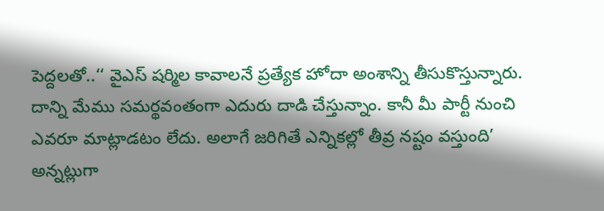పెద్దలతో..‘‘ వైఎస్ షర్మిల కావాలనే ప్రత్యేక హోదా అంశాన్ని తీసుకొస్తున్నారు. దాన్ని మేము సమర్థవంతంగా ఎదురు దాడి చేస్తున్నాం. కానీ మీ పార్టీ నుంచి ఎవరూ మాట్లాడటం లేదు. అలాగే జరిగితే ఎన్నికల్లో తీవ్ర నష్టం వస్తుంది’ అన్నట్లుగా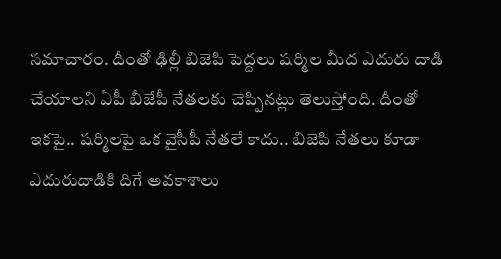సమాచారం. దీంతో ఢిల్లీ బిజెపి పెద్దలు షర్మిల మీద ఎదురు దాడి చేయాలని ఏపీ బీజేపీ నేతలకు చెప్పినట్లు తెలుస్తోంది. దీంతో ఇకపై.. షర్మిలపై ఒక వైసీపీ నేతలే కాదు.. బిజెపి నేతలు కూడా ఎదురుదాడికి దిగే అవకాశాలు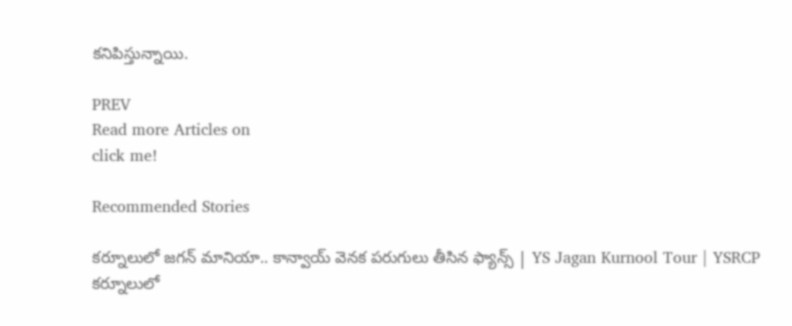కనిపిస్తున్నాయి.

PREV
Read more Articles on
click me!

Recommended Stories

కర్నూలులో జగన్ మానియా.. కాన్వాయ్ వెనక పరుగులు తీసిన ఫ్యాన్స్ | YS Jagan Kurnool Tour | YSRCP
కర్నూలులో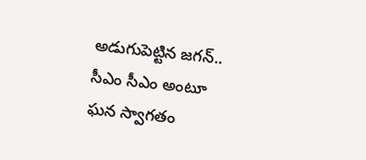అడుగుపెట్టిన జగన్.. సీఎం సీఎం అంటూ ఘన స్వాగతం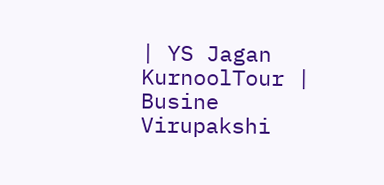| YS Jagan KurnoolTour | Busine Virupakshi